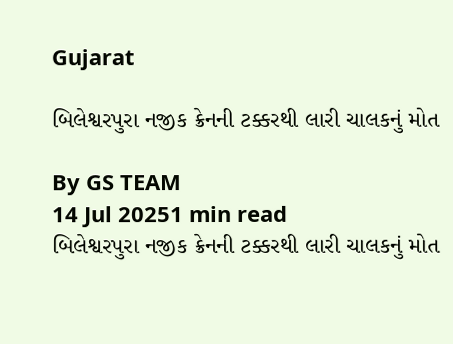Gujarat

બિલેશ્વરપુરા નજીક ક્રેનની ટક્કરથી લારી ચાલકનું મોત

By GS TEAM
14 Jul 20251 min read
બિલેશ્વરપુરા નજીક ક્રેનની ટક્કરથી લારી ચાલકનું મોત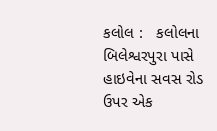કલોલ :   કલોલના  બિલેશ્વરપુરા પાસે હાઇવેના સવસ રોડ ઉપર એક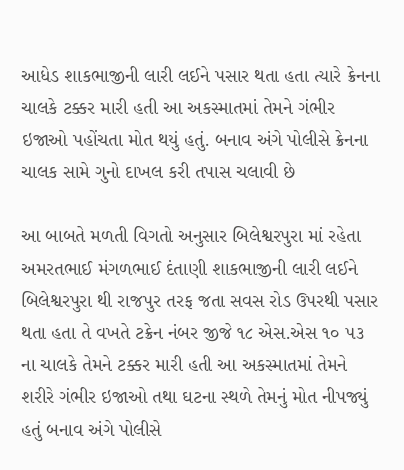આધેડ શાકભાજીની લારી લઈને પસાર થતા હતા ત્યારે ક્રેનના ચાલકે ટક્કર મારી હતી આ અકસ્માતમાં તેમને ગંભીર ઇજાઓ પહોંચતા મોત થયું હતું. બનાવ અંગે પોલીસે ક્રેનના ચાલક સામે ગુનો દાખલ કરી તપાસ ચલાવી છે

આ બાબતે મળતી વિગતો અનુસાર બિલેશ્વરપુરા માં રહેતા અમરતભાઈ મંગળભાઈ દંતાણી શાકભાજીની લારી લઈને બિલેશ્વરપુરા થી રાજપુર તરફ જતા સવસ રોડ ઉપરથી પસાર થતા હતા તે વખતે ટક્રેન નંબર જીજે ૧૮ એસ.એસ ૧૦ ૫૩ ના ચાલકે તેમને ટક્કર મારી હતી આ અકસ્માતમાં તેમને શરીરે ગંભીર ઇજાઓ તથા ઘટના સ્થળે તેમનું મોત નીપજ્યું હતું બનાવ અંગે પોલીસે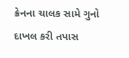ક્રેનના ચાલક સામે ગુનો દાખલ કરી તપાસ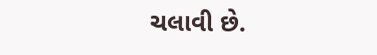ચલાવી છે.